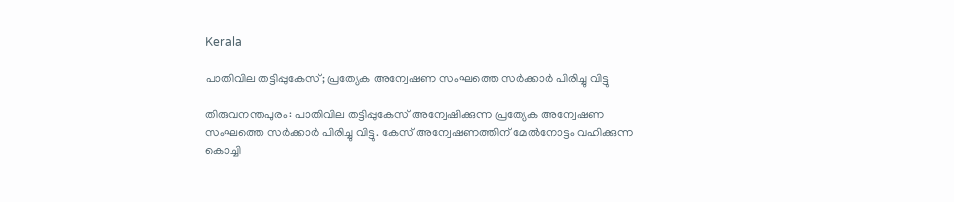Kerala

പാതിവില തട്ടിപ്പുകേസ്; പ്രത്യേക അന്വേഷണ സംഘത്തെ സര്‍ക്കാര്‍ പിരിച്ചു വിട്ടു

തിരുവനന്തപുരം: പാതിവില തട്ടിപ്പുകേസ് അന്വേഷിക്കുന്ന പ്രത്യേക അന്വേഷണ സംഘത്തെ സര്‍ക്കാര്‍ പിരിച്ചു വിട്ടു. കേസ് അന്വേഷണത്തിന് മേല്‍നോട്ടം വഹിക്കുന്ന കൊച്ചി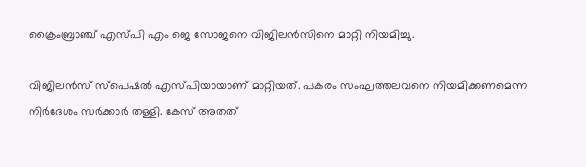ക്രൈംബ്രാഞ്ച് എസ്പി എം ജെ സോജനെ വിജിലന്‍സിനെ മാറ്റി നിയമിച്ചു.

വിജിലന്‍സ് സ്‌പെഷല്‍ എസ്പിയായാണ് മാറ്റിയത്. പകരം സംഘത്തലവനെ നിയമിക്കണമെന്ന നിർദേശം സർക്കാർ തള്ളി. കേസ് അതത്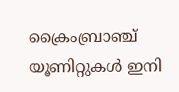ക്രൈംബ്രാഞ്ച് യൂണിറ്റുകള്‍ ഇനി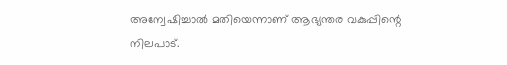അന്വേഷിച്ചാല്‍ മതിയെന്നാണ് ആഭ്യന്തര വകുപ്പിന്റെ നിലപാട്.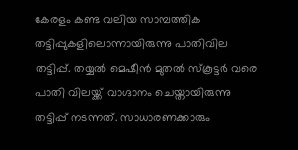കേരളം കണ്ട വലിയ സാമ്പത്തിക തട്ടിപ്പുകളിലൊന്നായിരുന്നു പാതിവില തട്ടിപ്പ്. തയ്യല്‍ മെഷീന്‍ മുതല്‍ സ്‌കൂട്ടര്‍ വരെ പാതി വിലയ്ക്ക് വാഗ്ദാനം ചെയ്തായിരുന്നു തട്ടിപ്പ് നടന്നത്. സാധാരണക്കാരും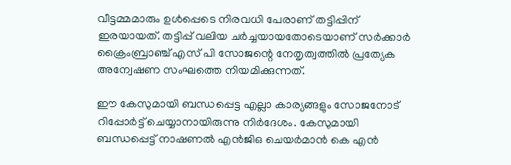വീട്ടമ്മമാരും ഉള്‍പ്പെടെ നിരവധി പേരാണ് തട്ടിപ്പിന് ഇരയായത്. തട്ടിപ്പ് വലിയ ചര്‍ച്ചയായതോടെയാണ് സര്‍ക്കാര്‍ ക്രൈംബ്രാഞ്ച് എസ് പി സോജന്റെ നേതൃത്വത്തില്‍ പ്രത്യേക അന്വേഷണ സംഘത്തെ നിയമിക്കുന്നത്.

ഈ കേസുമായി ബന്ധപ്പെട്ട എല്ലാ കാര്യങ്ങളും സോജനോട് റിപ്പോര്‍ട്ട് ചെയ്യാനായിരുന്നു നിര്‍ദേശം. കേസുമായി ബന്ധപ്പെട്ട് നാഷണല്‍ എന്‍ജിഒ ചെയര്‍മാന്‍ കെ എന്‍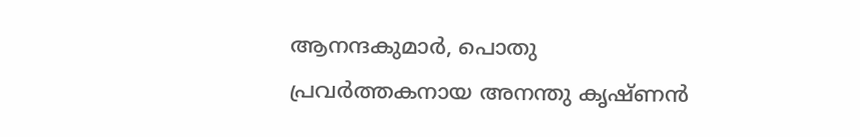ആനന്ദകുമാര്‍, പൊതു പ്രവര്‍ത്തകനായ അനന്തു കൃഷ്ണന്‍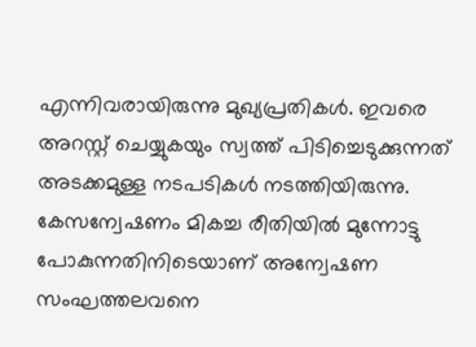എന്നിവരായിരുന്നു മുഖ്യപ്രതികള്‍. ഇവരെ അറസ്റ്റ് ചെയ്യുകയും സ്വത്ത് പിടിച്ചെടുക്കുന്നത് അടക്കമുള്ള നടപടികള്‍ നടത്തിയിരുന്നു. കേസന്വേഷണം മികച്ച രീതിയില്‍ മുന്നോട്ടു പോകുന്നതിനിടെയാണ് അന്വേഷണ സംഘത്തലവനെ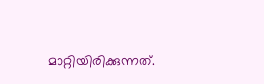മാറ്റിയിരിക്കുന്നത്.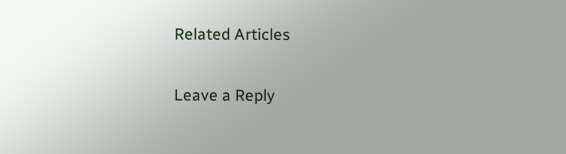Related Articles

Leave a Reply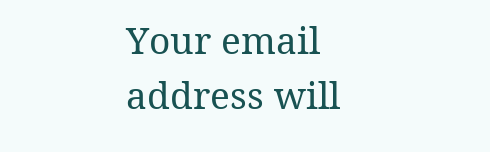Your email address will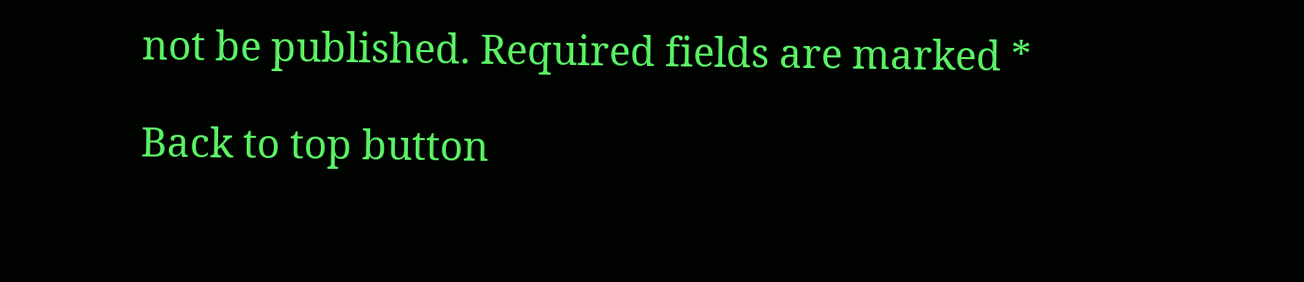not be published. Required fields are marked *

Back to top button